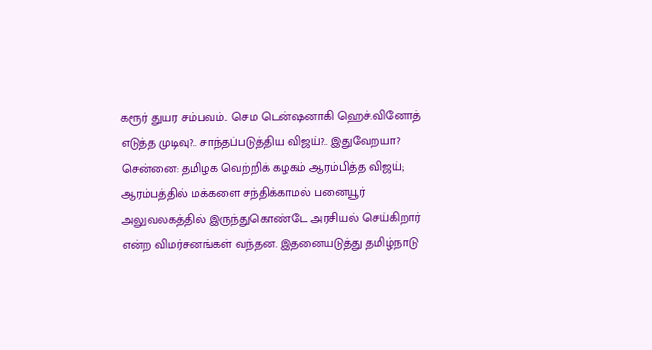கரூர் துயர சம்பவம்.. செம டென்ஷனாகி ஹெச்.வினோத் எடுத்த முடிவு?.. சாந்தப்படுத்திய விஜய்?.. இதுவேறயா?
சென்னை: தமிழக வெற்றிக் கழகம் ஆரம்பித்த விஜய்; ஆரம்பத்தில் மக்களை சந்திக்காமல் பனையூர் அலுவலகத்தில் இருந்துகொண்டே அரசியல் செய்கிறார் என்ற விமர்சனங்கள் வந்தன. இதனையடுத்து தமிழ்நாடு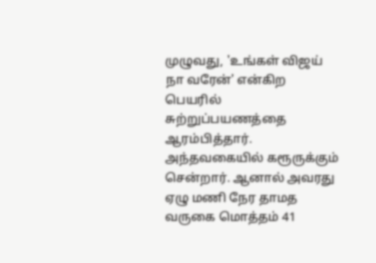முழுவது, 'உங்கள் விஜய் நா வரேன்' என்கிற பெயரில் சுற்றுப்பயணத்தை ஆரம்பித்தார். அந்தவகையில் கரூருக்கும் சென்றார். ஆனால் அவரது ஏழு மணி நேர தாமத வருகை மொத்தம் 41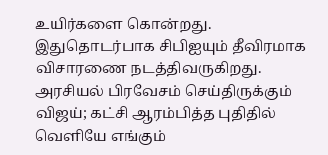உயிர்களை கொன்றது. இதுதொடர்பாக சிபிஐயும் தீவிரமாக விசாரணை நடத்திவருகிறது.
அரசியல் பிரவேசம் செய்திருக்கும் விஜய்; கட்சி ஆரம்பித்த புதிதில் வெளியே எங்கும்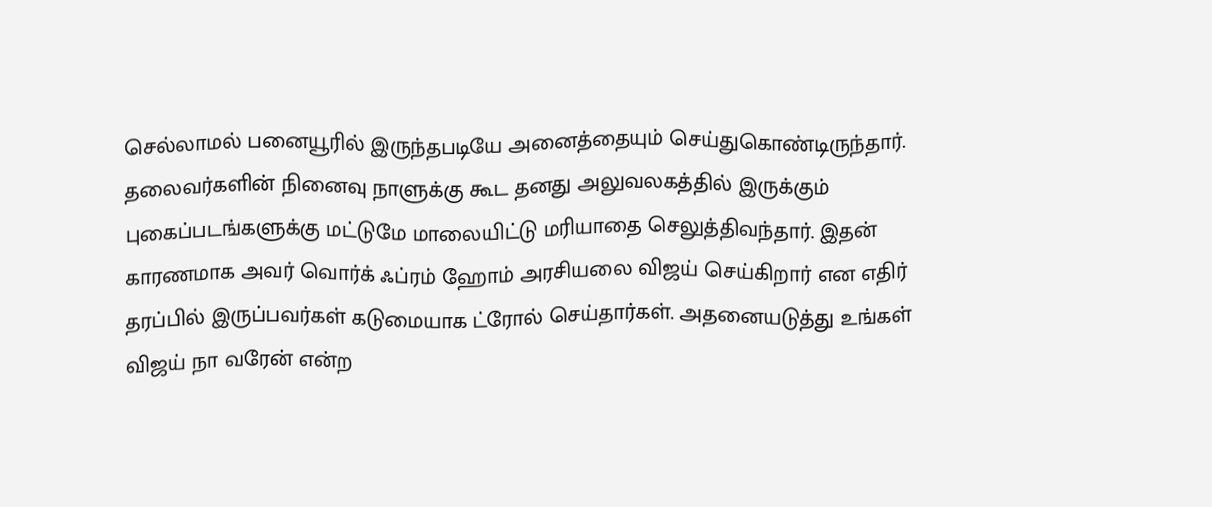செல்லாமல் பனையூரில் இருந்தபடியே அனைத்தையும் செய்துகொண்டிருந்தார். தலைவர்களின் நினைவு நாளுக்கு கூட தனது அலுவலகத்தில் இருக்கும் புகைப்படங்களுக்கு மட்டுமே மாலையிட்டு மரியாதை செலுத்திவந்தார். இதன் காரணமாக அவர் வொர்க் ஃப்ரம் ஹோம் அரசியலை விஜய் செய்கிறார் என எதிர் தரப்பில் இருப்பவர்கள் கடுமையாக ட்ரோல் செய்தார்கள். அதனையடுத்து உங்கள் விஜய் நா வரேன் என்ற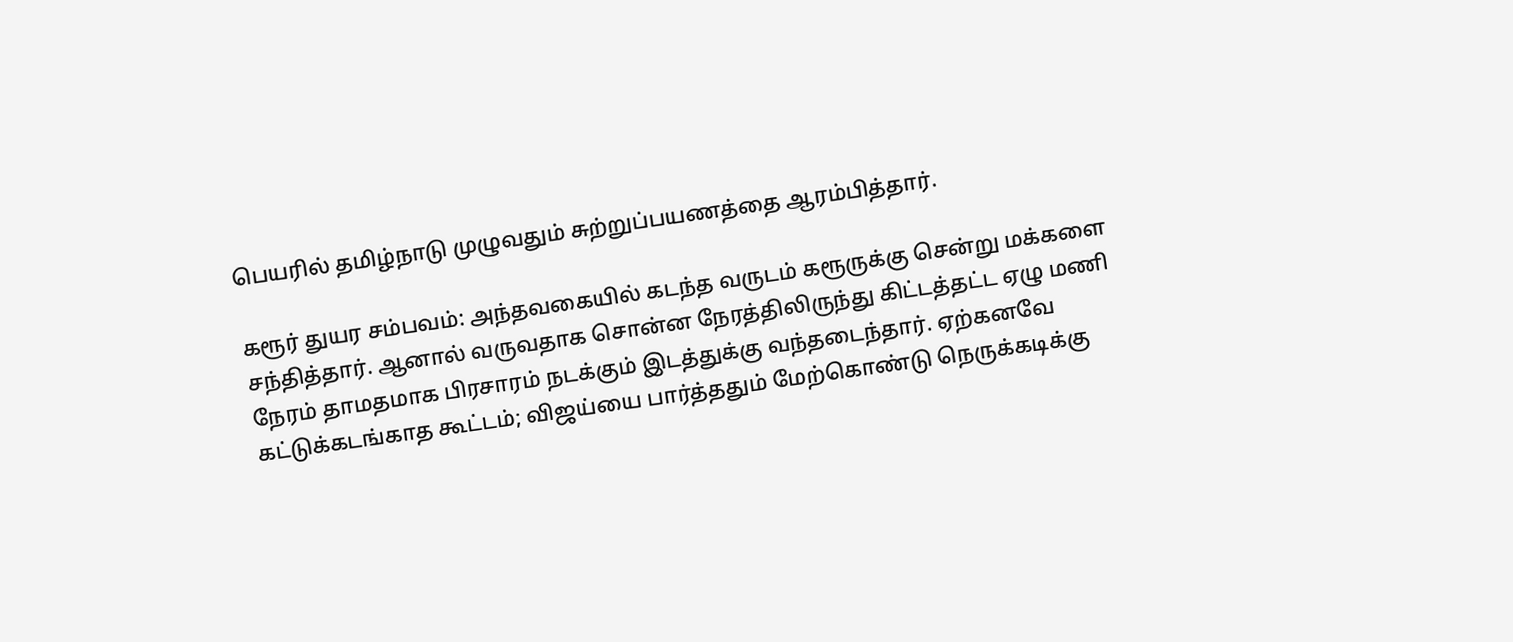பெயரில் தமிழ்நாடு முழுவதும் சுற்றுப்பயணத்தை ஆரம்பித்தார்.

கரூர் துயர சம்பவம்: அந்தவகையில் கடந்த வருடம் கரூருக்கு சென்று மக்களை சந்தித்தார். ஆனால் வருவதாக சொன்ன நேரத்திலிருந்து கிட்டத்தட்ட ஏழு மணி நேரம் தாமதமாக பிரசாரம் நடக்கும் இடத்துக்கு வந்தடைந்தார். ஏற்கனவே கட்டுக்கடங்காத கூட்டம்; விஜய்யை பார்த்ததும் மேற்கொண்டு நெருக்கடிக்கு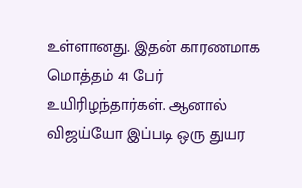உள்ளானது. இதன் காரணமாக மொத்தம் 41 பேர் உயிரிழந்தார்கள். ஆனால் விஜய்யோ இப்படி ஒரு துயர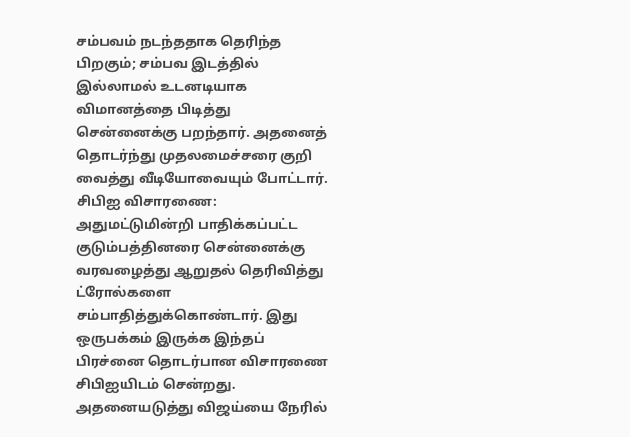சம்பவம் நடந்ததாக தெரிந்த பிறகும்; சம்பவ இடத்தில் இல்லாமல் உடனடியாக விமானத்தை பிடித்து சென்னைக்கு பறந்தார். அதனைத் தொடர்ந்து முதலமைச்சரை குறி வைத்து வீடியோவையும் போட்டார்.
சிபிஐ விசாரணை: அதுமட்டுமின்றி பாதிக்கப்பட்ட குடும்பத்தினரை சென்னைக்கு வரவழைத்து ஆறுதல் தெரிவித்து ட்ரோல்களை சம்பாதித்துக்கொண்டார். இது ஒருபக்கம் இருக்க இந்தப் பிரச்னை தொடர்பான விசாரணை சிபிஐயிடம் சென்றது. அதனையடுத்து விஜய்யை நேரில்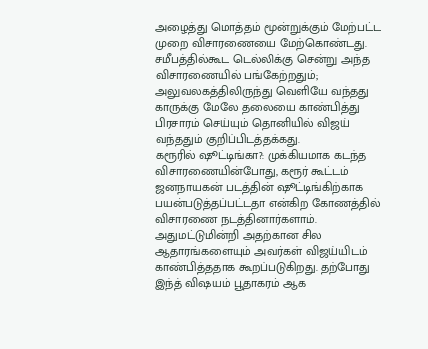அழைத்து மொத்தம் மூன்றுக்கும் மேற்பட்ட முறை விசாரணையை மேற்கொண்டது. சமீபத்தில்கூட டெல்லிக்கு சென்று அந்த விசாரணையில் பங்கேற்றதும்; அலுவலகத்திலிருந்து வெளியே வந்தது காருக்கு மேலே தலையை காண்பித்து பிரசாரம் செய்யும் தொனியில் விஜய் வந்ததும் குறிப்பிடத்தக்கது.
கரூரில் ஷூட்டிங்கா?: முக்கியமாக கடந்த விசாரணையின்போது, கரூர் கூட்டம் ஜனநாயகன் படத்தின் ஷூட்டிங்கிற்காக பயன்படுத்தப்பட்டதா என்கிற கோணத்தில் விசாரணை நடத்தினார்களாம். அதுமட்டுமின்றி அதற்கான சில ஆதாரங்களையும் அவர்கள் விஜய்யிடம் காண்பித்ததாக கூறப்படுகிறது. தற்போது இந்த் விஷயம் பூதாகரம் ஆக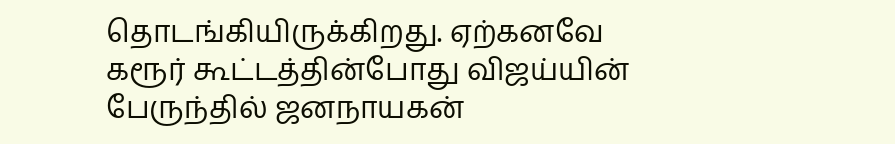தொடங்கியிருக்கிறது. ஏற்கனவே கரூர் கூட்டத்தின்போது விஜய்யின் பேருந்தில் ஜனநாயகன்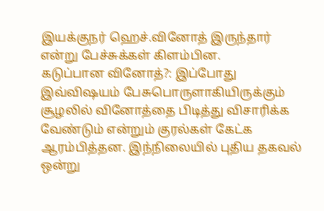இயக்குநர் ஹெச்.வினோத் இருந்தார் என்று பேச்சுக்கள் கிளம்பின.
கடுப்பான வினோத்?: இப்போது இவ்விஷயம் பேசுபொருளாகியிருக்கும் சூழலில் வினோத்தை பிடித்து விசாரிக்க வேண்டும் என்றும் குரல்கள் கேட்க ஆரம்பித்தன. இந்நிலையில் புதிய தகவல் ஒன்று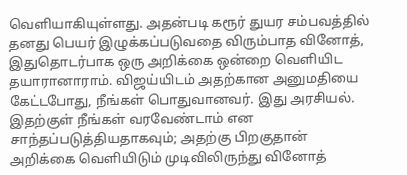வெளியாகியுள்ளது. அதன்படி கரூர் துயர சம்பவத்தில் தனது பெயர் இழுக்கப்படுவதை விரும்பாத வினோத், இதுதொடர்பாக ஒரு அறிக்கை ஒன்றை வெளியிட தயாரானாராம். விஜய்யிடம் அதற்கான அனுமதியை கேட்டபோது, நீங்கள் பொதுவானவர். இது அரசியல். இதற்குள் நீங்கள் வரவேண்டாம் என சாந்தப்படுத்தியதாகவும்; அதற்கு பிறகுதான் அறிக்கை வெளியிடும் முடிவிலிருந்து வினோத்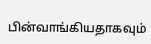பின்வாங்கியதாகவும்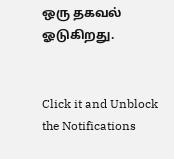ஒரு தகவல் ஓடுகிறது.


Click it and Unblock the Notifications